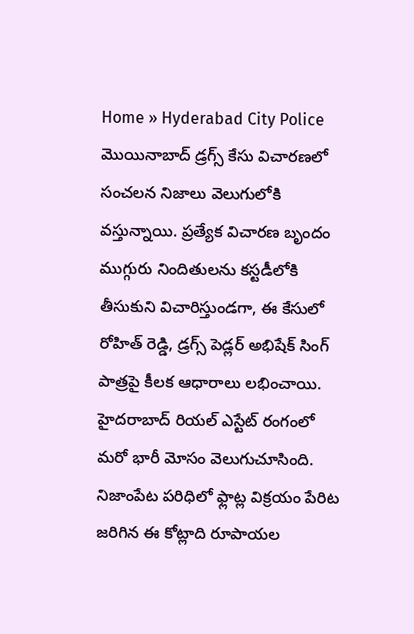Home » Hyderabad City Police
మొయినాబాద్ డ్రగ్స్ కేసు విచారణలో సంచలన నిజాలు వెలుగులోకి వస్తున్నాయి. ప్రత్యేక విచారణ బృందం ముగ్గురు నిందితులను కస్టడీలోకి తీసుకుని విచారిస్తుండగా, ఈ కేసులో రోహిత్ రెడ్డి, డ్రగ్స్ పెడ్లర్ అభిషేక్ సింగ్ పాత్రపై కీలక ఆధారాలు లభించాయి.
హైదరాబాద్ రియల్ ఎస్టేట్ రంగంలో మరో భారీ మోసం వెలుగుచూసింది. నిజాంపేట పరిధిలో ఫ్లాట్ల విక్రయం పేరిట జరిగిన ఈ కోట్లాది రూపాయల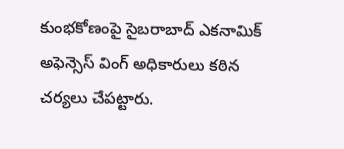కుంభకోణంపై సైబరాబాద్ ఎకనామిక్ అఫెన్సెస్ వింగ్ అధికారులు కఠిన చర్యలు చేపట్టారు.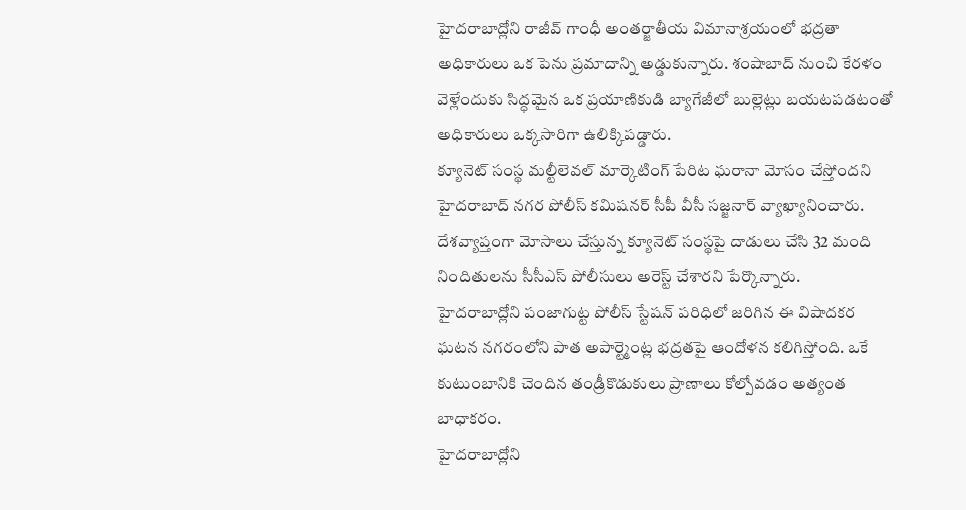హైదరాబాద్లోని రాజీవ్ గాంధీ అంతర్జాతీయ విమానాశ్రయంలో భద్రతా అధికారులు ఒక పెను ప్రమాదాన్ని అడ్డుకున్నారు. శంషాబాద్ నుంచి కేరళం వెళ్లేందుకు సిద్ధమైన ఒక ప్రయాణికుడి బ్యాగేజీలో బుల్లెట్లు బయటపడటంతో అధికారులు ఒక్కసారిగా ఉలిక్కిపడ్డారు.
క్యూనెట్ సంస్థ మల్టీలెవల్ మార్కెటింగ్ పేరిట ఘరానా మోసం చేస్తోందని హైదరాబాద్ నగర పోలీస్ కమిషనర్ సీపీ వీసీ సజ్జనార్ వ్యాఖ్యానించారు. దేశవ్యాప్తంగా మోసాలు చేస్తున్న క్యూనెట్ సంస్థపై దాడులు చేసి 32 మంది నిందితులను సీసీఎస్ పోలీసులు అరెస్ట్ చేశారని పేర్కొన్నారు.
హైదరాబాద్లోని పంజాగుట్ట పోలీస్ స్టేషన్ పరిధిలో జరిగిన ఈ విషాదకర ఘటన నగరంలోని పాత అపార్ట్మెంట్ల భద్రతపై ఆందోళన కలిగిస్తోంది. ఒకే కుటుంబానికి చెందిన తండ్రీకొడుకులు ప్రాణాలు కోల్పోవడం అత్యంత బాధాకరం.
హైదరాబాద్లోని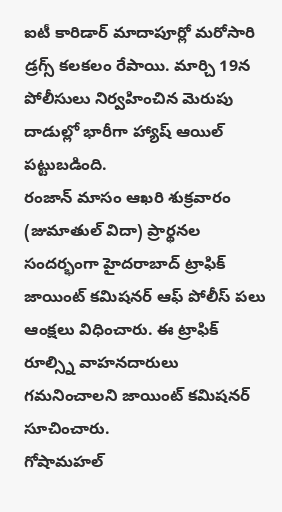ఐటీ కారిడార్ మాదాపూర్లో మరోసారి డ్రగ్స్ కలకలం రేపాయి. మార్చి 19న పోలీసులు నిర్వహించిన మెరుపు దాడుల్లో భారీగా హ్యాష్ ఆయిల్ పట్టుబడింది.
రంజాన్ మాసం ఆఖరి శుక్రవారం (జుమాతుల్ విదా) ప్రార్థనల సందర్భంగా హైదరాబాద్ ట్రాఫిక్ జాయింట్ కమిషనర్ ఆఫ్ పోలీస్ పలు ఆంక్షలు విధించారు. ఈ ట్రాఫిక్ రూల్స్ని వాహనదారులు గమనించాలని జాయింట్ కమిషనర్ సూచించారు.
గోషామహల్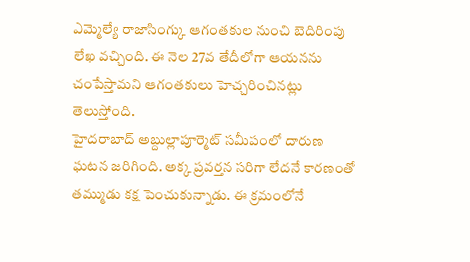ఎమ్మెల్యే రాజాసింగ్కు ఆగంతకుల నుంచి బెదిరింపు లేఖ వచ్చింది. ఈ నెల 27వ తేదీలోగా ఆయనను చంపేస్తామని ఆగంతకులు హెచ్చరించినట్లు తెలుస్తోంది.
హైదరాబాద్ అబ్దుల్లాపూర్మెట్ సమీపంలో దారుణ ఘటన జరిగింది. అక్క ప్రవర్తన సరిగా లేదనే కారణంతో తమ్ముడు కక్ష పెంచుకున్నాడు. ఈ క్రమంలోనే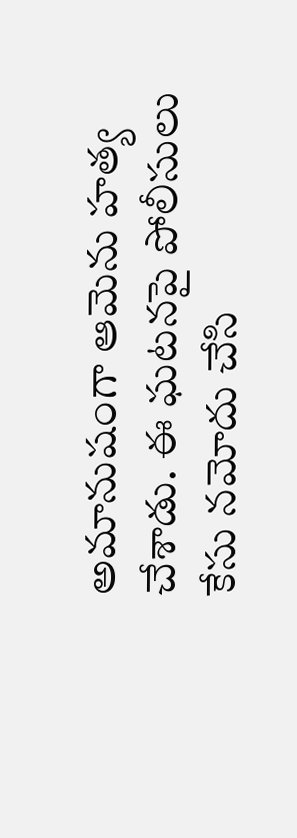అమానుషంగా ఆమెను హత్య చేశాడు. ఈ ఘటనపై పోలీసులు కేసు నమోదు చేసి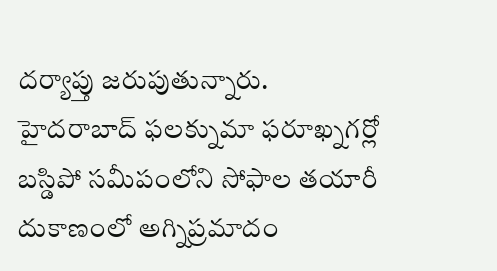దర్యాప్తు జరుపుతున్నారు.
హైదరాబాద్ ఫలక్నుమా ఫరూఖ్నగర్లో బస్డిపో సమీపంలోని సోఫాల తయారీ దుకాణంలో అగ్నిప్రమాదం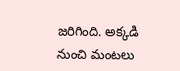జరిగింది. అక్కడి నుంచి మంటలు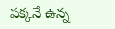పక్కనే ఉన్న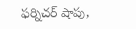ఫర్నిచర్ షాపు,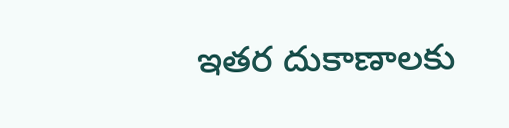ఇతర దుకాణాలకు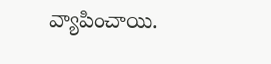వ్యాపించాయి.